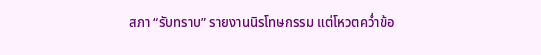สภา “รับทราบ” รายงานนิรโทษกรรม แต่โหวตคว่ำข้อ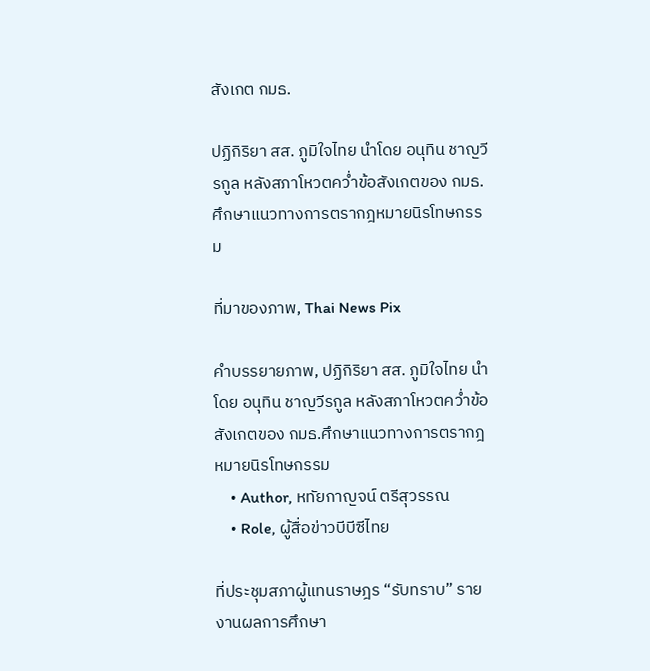สังเกต กมธ.

ปฏิกิริยา สส. ภูมิใจไทย นำโดย อนุทิน ชาญวีรกูล หลังสภาโหวตคว่ำข้อสังเกตของ กมธ.ศึกษาแนวทางการตรากฎหมายนิรโทษกรรม

ที่มาของภาพ, Thai News Pix

คำบรรยายภาพ, ปฏิกิริยา สส. ภูมิใจไทย นำโดย อนุทิน ชาญวีรกูล หลังสภาโหวตคว่ำข้อสังเกตของ กมธ.ศึกษาแนวทางการตรากฎหมายนิรโทษกรรม
    • Author, หทัยกาญจน์ ตรีสุวรรณ
    • Role, ผู้สื่อข่าวบีบีซีไทย

ที่ประชุมสภาผู้แทนราษฎร “รับทราบ” รายงานผลการศึกษา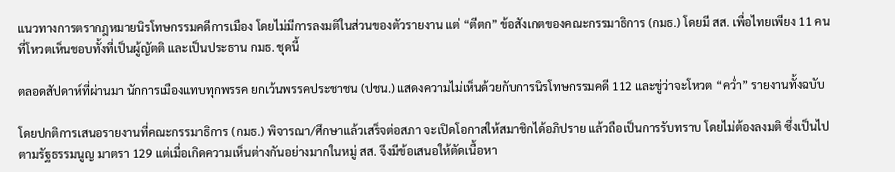แนวทางการตรากฎหมายนิรโทษกรรมคดีการเมือง โดยไม่มีการลงมติในส่วนของตัวรายงาน แต่ “ตีตก” ข้อสังเกตของคณะกรรมาธิการ (กมธ.) โดยมี สส. เพื่อไทยเพียง 11 คนที่โหวตเห็นชอบทั้งที่เป็นผู้ญัตติ และเป็นประธาน กมธ. ชุดนี้

ตลอดสัปดาห์ที่ผ่านมา นักการเมืองแทบทุกพรรค ยกเว้นพรรคประชาชน (ปชน.) แสดงความไม่เห็นด้วยกับการนิรโทษกรรมคดี 112 และขู่ว่าจะโหวต “คว่ำ” รายงานทั้งฉบับ

โดยปกติการเสนอรายงานที่คณะกรรมาธิการ (กมธ.) พิจารณา/ศึกษาแล้วเสร็จต่อสภา จะเปิดโอกาสให้สมาชิกได้อภิปราย แล้วถือเป็นการรับทราบ โดยไม่ต้องลงมติ ซึ่งเป็นไปตามรัฐธรรมนูญ มาตรา 129 แต่เมื่อเกิดความเห็นต่างกันอย่างมากในหมู่ สส. จึงมีข้อเสนอให้ตัดเนื้อหา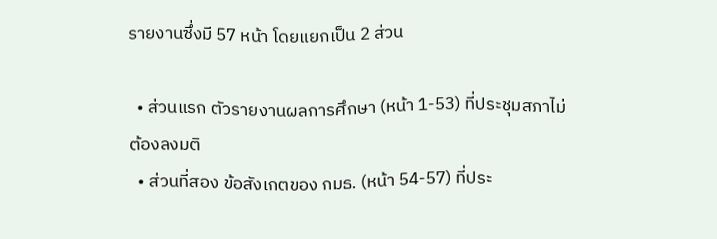รายงานซึ่งมี 57 หน้า โดยแยกเป็น 2 ส่วน

  • ส่วนแรก ตัวรายงานผลการศึกษา (หน้า 1-53) ที่ประชุมสภาไม่ต้องลงมติ
  • ส่วนที่สอง ข้อสังเกตของ กมธ. (หน้า 54-57) ที่ประ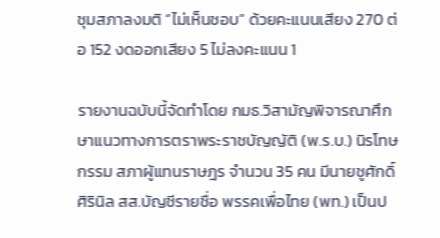ชุมสภาลงมติ “ไม่เห็นชอบ” ด้วยคะแนนเสียง 270 ต่อ 152 งดออกเสียง 5 ไม่ลงคะแนน 1

รายงานฉบับนี้จัดทำโดย กมธ.วิสามัญพิจารณาศึกษาแนวทางการตราพระราชบัญญัติ (พ.ร.บ.) นิรโทษกรรม สภาผู้แทนราษฎร จำนวน 35 คน มีนายชูศักดิ์ ศิรินิล สส.บัญชีรายชื่อ พรรคเพื่อไทย (พท.) เป็นป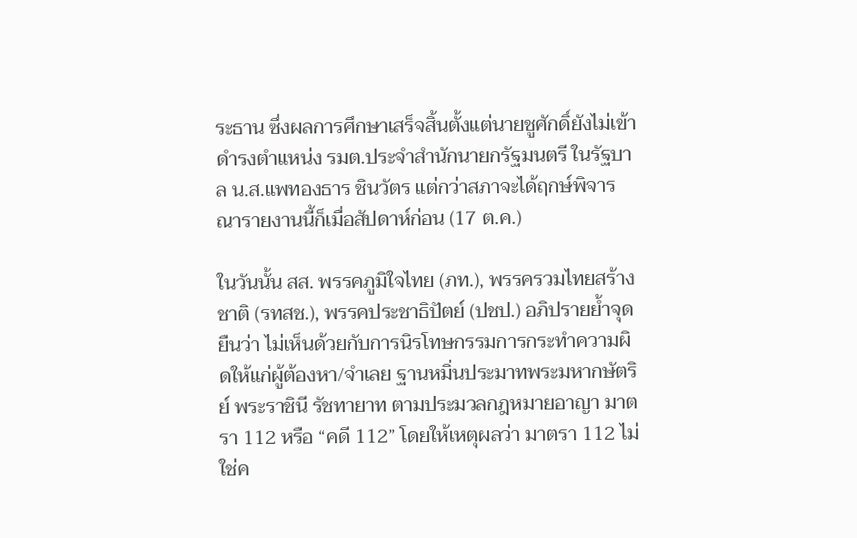ระธาน ซึ่งผลการศึกษาเสร็จสิ้นตั้งแต่นายชูศักดิ์ยังไม่เข้าดำรงตำแหน่ง รมต.ประจำสำนักนายกรัฐมนตรี ในรัฐบาล น.ส.แพทองธาร ชินวัตร แต่กว่าสภาจะได้ฤกษ์พิจารณารายงานนี้ก็เมื่อสัปดาห์ก่อน (17 ต.ค.)

ในวันนั้น สส. พรรคภูมิใจไทย (ภท.), พรรครวมไทยสร้างชาติ (รทสช.), พรรคประชาธิปัตย์ (ปชป.) อภิปรายย้ำจุดยืนว่า ไม่เห็นด้วยกับการนิรโทษกรรมการกระทำความผิดให้แก่ผู้ต้องหา/จำเลย ฐานหมิ่นประมาทพระมหากษัตริย์ พระราชินี รัชทายาท ตามประมวลกฎหมายอาญา มาตรา 112 หรือ “คดี 112” โดยให้เหตุผลว่า มาตรา 112 ไม่ใช่ค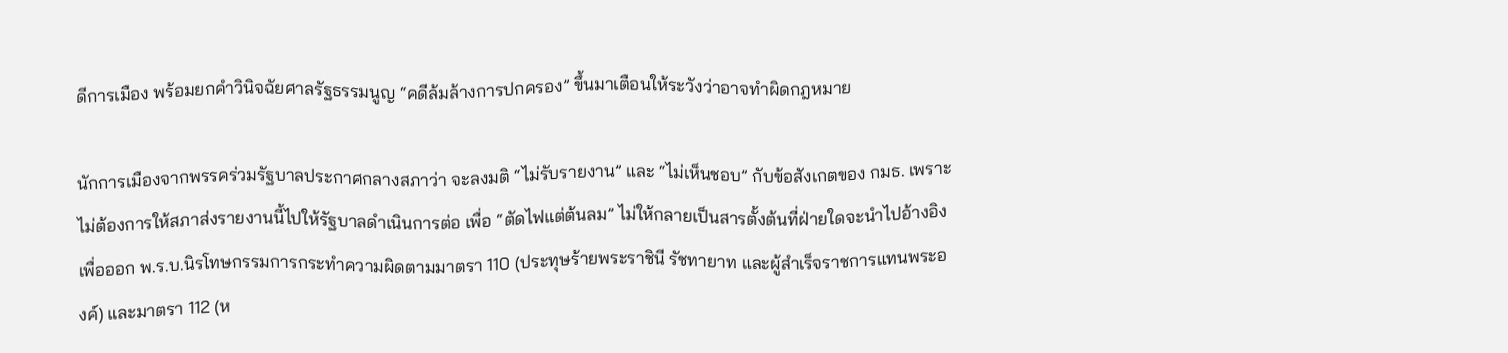ดีการเมือง พร้อมยกคำวินิจฉัยศาลรัฐธรรมนูญ “คดีล้มล้างการปกครอง” ขึ้นมาเตือนให้ระวังว่าอาจทำผิดกฎหมาย

นักการเมืองจากพรรคร่วมรัฐบาลประกาศกลางสภาว่า จะลงมติ “ไม่รับรายงาน” และ “ไม่เห็นชอบ” กับข้อสังเกตของ กมธ. เพราะไม่ต้องการให้สภาส่งรายงานนี้ไปให้รัฐบาลดำเนินการต่อ เพื่อ “ตัดไฟแต่ต้นลม” ไม่ให้กลายเป็นสารตั้งต้นที่ฝ่ายใดจะนำไปอ้างอิงเพื่อออก พ.ร.บ.นิรโทษกรรมการกระทำความผิดตามมาตรา 110 (ประทุษร้ายพระราชินี รัชทายาท และผู้สำเร็จราชการแทนพระองค์) และมาตรา 112 (ห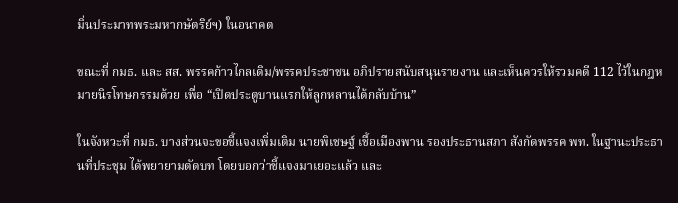มิ่นประมาทพระมหากษัตริย์ฯ) ในอนาคต

ขณะที่ กมธ. และ สส. พรรคก้าวไกลเดิม/พรรคประชาชน อภิปรายสนับสนุนรายงาน และเห็นควรให้รวมคดี 112 ไว้ในกฎหมายนิรโทษกรรมด้วย เพื่อ “เปิดประตูบานแรกให้ลูกหลานได้กลับบ้าน”

ในจังหวะที่ กมธ. บางส่วนจะขอชี้แจงเพิ่มเติม นายพิเชษฐ์ เชื้อเมืองพาน รองประธานสภา สังกัดพรรค พท. ในฐานะประธานที่ประชุม ได้พยายามตัดบท โดยบอกว่าชี้แจงมาเยอะแล้ว และ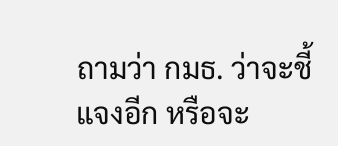ถามว่า กมธ. ว่าจะชี้แจงอีก หรือจะ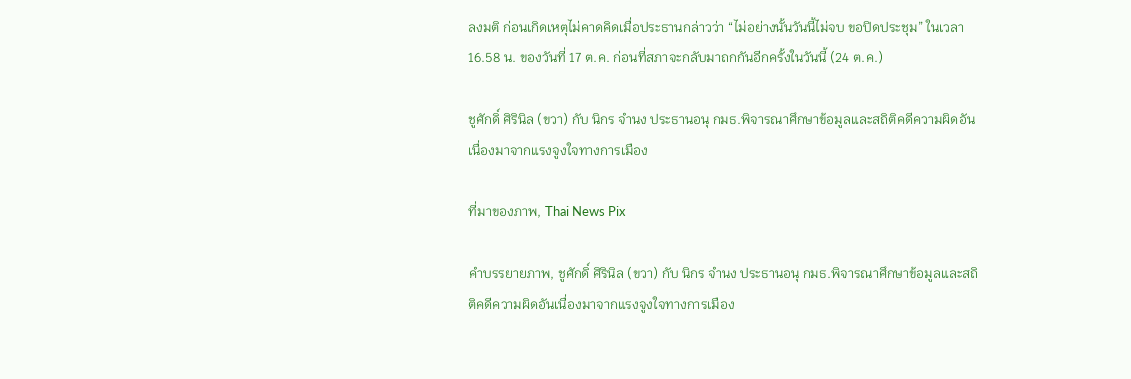ลงมติ ก่อนเกิดเหตุไม่คาดคิดเมื่อประธานกล่าวว่า “ไม่อย่างนั้นวันนี้ไม่จบ ขอปิดประชุม” ในเวลา 16.58 น. ของวันที่ 17 ต.ค. ก่อนที่สภาจะกลับมาถกกันอีกครั้งในวันนี้ (24 ต.ค.)

ชูศักดิ์ ศิรินิล (ขวา) กับ นิกร จำนง ประธานอนุ กมธ.พิจารณาศึกษาข้อมูลและสถิติคดีความผิดอันเนื่องมาจากแรงจูงใจทางการเมือง

ที่มาของภาพ, Thai News Pix

คำบรรยายภาพ, ชูศักดิ์ ศิรินิล (ขวา) กับ นิกร จำนง ประธานอนุ กมธ.พิจารณาศึกษาข้อมูลและสถิติคดีความผิดอันเนื่องมาจากแรงจูงใจทางการเมือง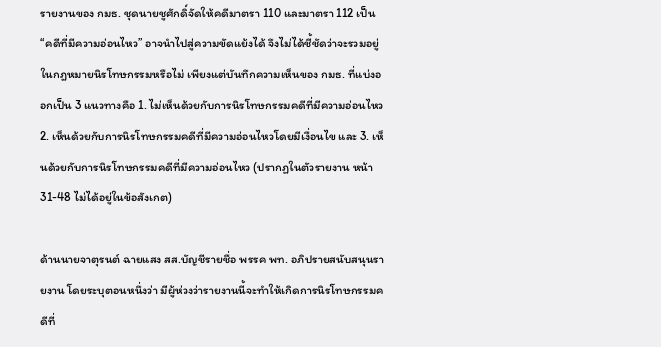รายงานของ กมธ. ชุดนายชูศักดิ์จัดให้คดีมาตรา 110 และมาตรา 112 เป็น “คดีที่มีความอ่อนไหว” อาจนำไปสู่ความขัดแย้งได้ จึงไม่ได้ชี้ชัดว่าจะรวมอยู่ในกฎหมายนิรโทษกรรมหรือไม่ เพียงแต่บันทึกความเห็นของ กมธ. ที่แบ่งออกเป็น 3 แนวทางคือ 1. ไม่เห็นด้วยกับการนิรโทษกรรมคดีที่มีความอ่อนไหว 2. เห็นด้วยกับการนิรโทษกรรมคดีที่มีความอ่อนไหวโดยมีเงื่อนไข และ 3. เห็นด้วยกับการนิรโทษกรรมคดีที่มีความอ่อนไหว (ปรากฏในตัวรายงาน หน้า 31-48 ไม่ได้อยู่ในข้อสังเกต)

ด้านนายจาตุรนต์ ฉายแสง สส.บัญชีรายชื่อ พรรค พท. อภิปรายสนับสนุนรายงาน โดยระบุตอนหนึ่งว่า มีผู้ห่วงว่ารายงานนี้จะทำให้เกิดการนิรโทษกรรมคดีที่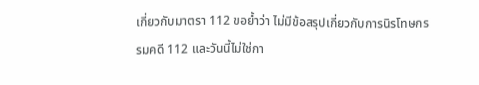เกี่ยวกับมาตรา 112 ขอย้ำว่า ไม่มีข้อสรุปเกี่ยวกับการนิรโทษกรรมคดี 112 และวันนี้ไม่ใช่กา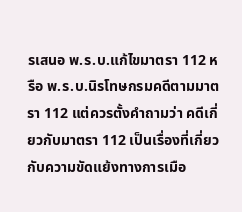รเสนอ พ.ร.บ.แก้ไขมาตรา 112 หรือ พ.ร.บ.นิรโทษกรมคดีตามมาตรา 112 แต่ควรตั้งคำถามว่า คดีเกี่ยวกับมาตรา 112 เป็นเรื่องที่เกี่ยวกับความขัดแย้งทางการเมือ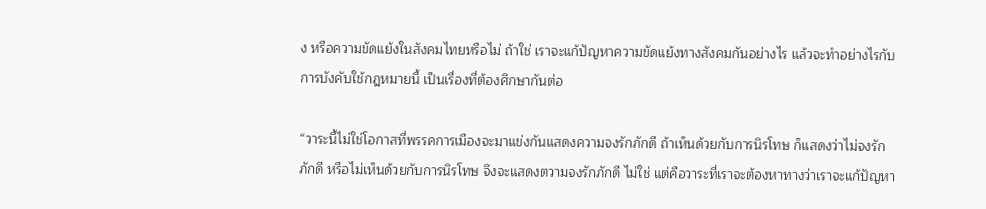ง หรือความขัดแย้งในสังคมไทยหรือไม่ ถ้าใช่ เราจะแก้ปัญหาความขัดแย้งทางสังคมกันอย่างไร แล้วจะทำอย่างไรกับการบังคับใช้กฎหมายนี้ เป็นเรื่องที่ต้องศึกษากันต่อ

“วาระนี้ไม่ใช่โอกาสที่พรรคการเมืองจะมาแข่งกันแสดงความจงรักภักดี ถ้าเห็นด้วยกับการนิรโทษ ก็แสดงว่าไม่จงรักภักดี หรือไม่เห็นด้วยกับการนิรโทษ จึงจะแสดงตวามจงรักภักดี ไม่ใช่ แต่คือวาระที่เราจะต้องหาทางว่าเราจะแก้ปัญหา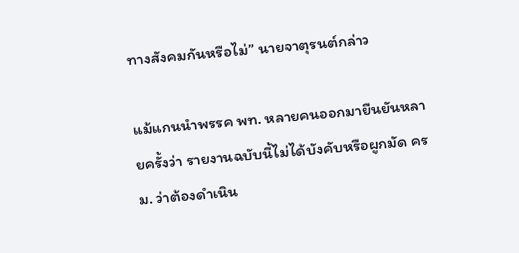ทางสังคมกันหรือไม่” นายจาตุรนต์กล่าว

แม้แกนนำพรรค พท. หลายคนออกมายืนยันหลายครั้งว่า รายงานฉบับนี้ไม่ได้บังคับหรือผูกมัด ครม. ว่าต้องดำเนิน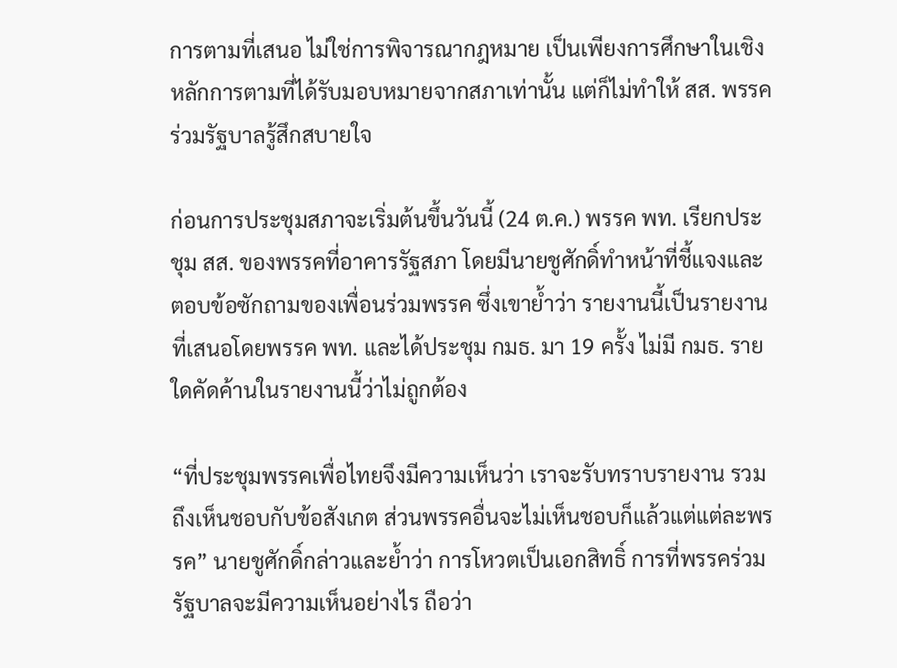การตามที่เสนอ ไม่ใช่การพิจารณากฎหมาย เป็นเพียงการศึกษาในเชิงหลักการตามที่ได้รับมอบหมายจากสภาเท่านั้น แต่ก็ไม่ทำให้ สส. พรรคร่วมรัฐบาลรู้สึกสบายใจ

ก่อนการประชุมสภาจะเริ่มต้นขึ้นวันนี้ (24 ต.ค.) พรรค พท. เรียกประชุม สส. ของพรรคที่อาคารรัฐสภา โดยมีนายชูศักดิ์ทำหน้าที่ชี้แจงและตอบข้อซักถามของเพื่อนร่วมพรรค ซึ่งเขาย้ำว่า รายงานนี้เป็นรายงานที่เสนอโดยพรรค พท. และได้ประชุม กมธ. มา 19 ครั้ง ไม่มี กมธ. รายใดคัดค้านในรายงานนี้ว่าไม่ถูกต้อง

“ที่ประชุมพรรคเพื่อไทยจึงมีความเห็นว่า เราจะรับทราบรายงาน รวมถึงเห็นชอบกับข้อสังเกต ส่วนพรรคอื่นจะไม่เห็นชอบก็แล้วแต่แต่ละพรรค” นายชูศักดิ์กล่าวและย้ำว่า การโหวตเป็นเอกสิทธิ์ การที่พรรคร่วมรัฐบาลจะมีความเห็นอย่างไร ถือว่า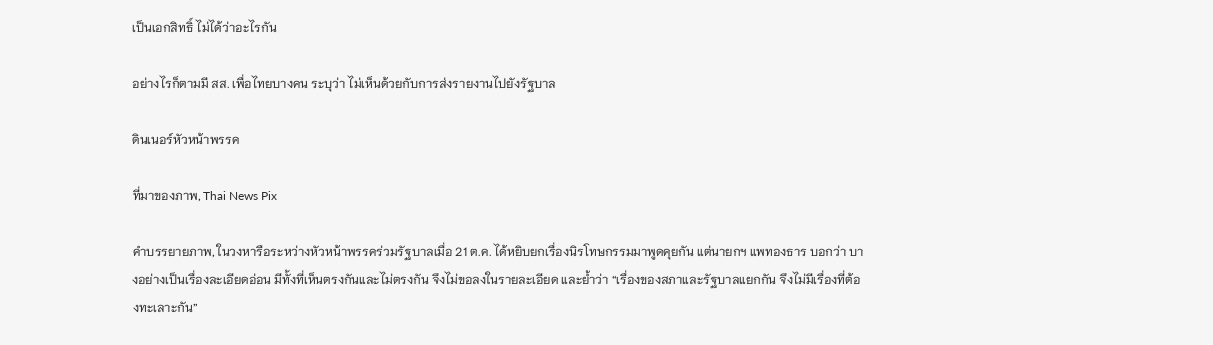เป็นเอกสิทธิ์ ไม่ได้ว่าอะไรกัน

อย่างไรก็ตามมี สส. เพื่อไทยบางคน ระบุว่า ไม่เห็นด้วยกับการส่งรายงานไปยังรัฐบาล

ดินเนอร์หัวหน้าพรรค

ที่มาของภาพ, Thai News Pix

คำบรรยายภาพ, ในวงหารือระหว่างหัวหน้าพรรคร่วมรัฐบาลเมื่อ 21 ต.ค. ได้หยิบยกเรื่องนิรโทษกรรมมาพูดคุยกัน แต่นายกฯ แพทองธาร บอกว่า บางอย่างเป็นเรื่องละเอียดอ่อน มีทั้งที่เห็นตรงกันและไม่ตรงกัน จึงไม่ขอลงในรายละเอียด และย้ำว่า “เรื่องของสภาและรัฐบาลแยกกัน จึงไม่มีเรื่องที่ต้องทะเลาะกัน”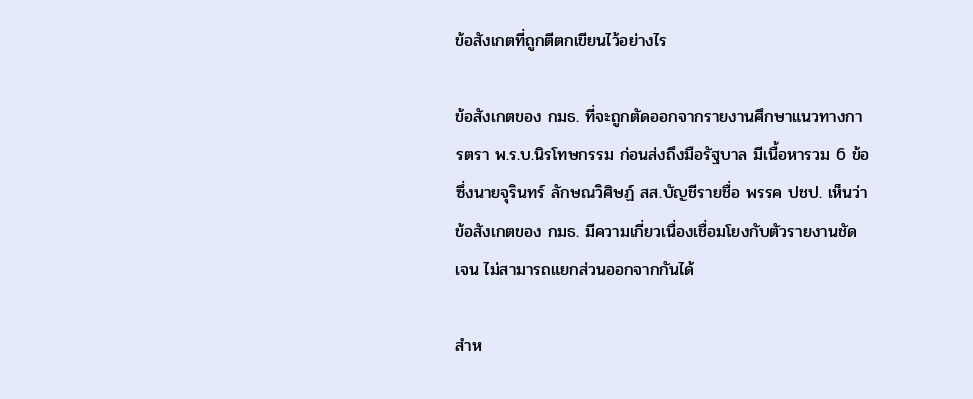ข้อสังเกตที่ถูกตีตกเขียนไว้อย่างไร

ข้อสังเกตของ กมธ. ที่จะถูกตัดออกจากรายงานศึกษาแนวทางการตรา พ.ร.บ.นิรโทษกรรม ก่อนส่งถึงมือรัฐบาล มีเนื้อหารวม 6 ข้อ ซึ่งนายจุรินทร์ ลักษณวิศิษฏ์ สส.บัญชีรายชื่อ พรรค ปชป. เห็นว่า ข้อสังเกตของ กมธ. มีความเกี่ยวเนื่องเชื่อมโยงกับตัวรายงานชัดเจน ไม่สามารถแยกส่วนออกจากกันได้

สำห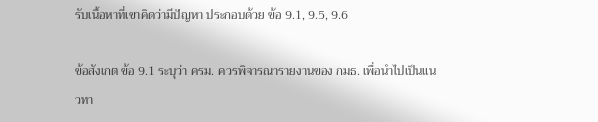รับเนื้อหาที่เขาคิดว่ามีปัญหา ประกอบด้วย ข้อ 9.1, 9.5, 9.6

ข้อสังเกต ข้อ 9.1 ระบุว่า ครม. ควรพิจารณารายงานของ กมธ. เพื่อนำไปเป็นแนวทา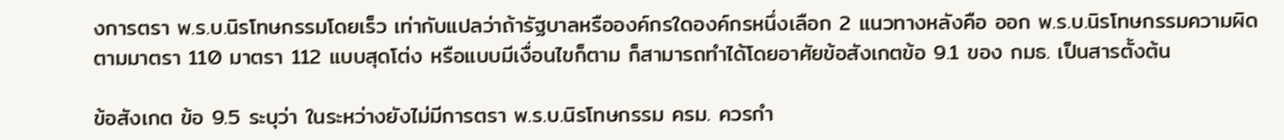งการตรา พ.ร.บ.นิรโทษกรรมโดยเร็ว เท่ากับแปลว่าถ้ารัฐบาลหรือองค์กรใดองค์กรหนึ่งเลือก 2 แนวทางหลังคือ ออก พ.ร.บ.นิรโทษกรรมความผิดตามมาตรา 110 มาตรา 112 แบบสุดโต่ง หรือแบบมีเงื่อนไขก็ตาม ก็สามารถทำได้โดยอาศัยข้อสังเกตข้อ 9.1 ของ กมธ. เป็นสารตั้งต้น

ข้อสังเกต ข้อ 9.5 ระบุว่า ในระหว่างยังไม่มีการตรา พ.ร.บ.นิรโทษกรรม ครม. ควรกำ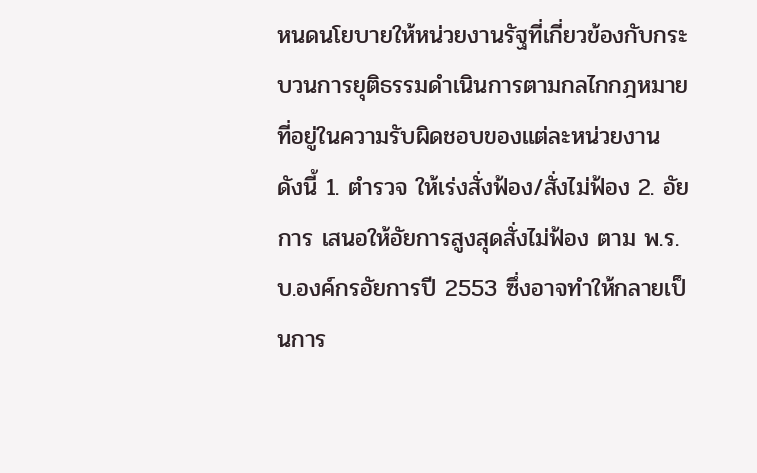หนดนโยบายให้หน่วยงานรัฐที่เกี่ยวข้องกับกระบวนการยุติธรรมดำเนินการตามกลไกกฎหมายที่อยู่ในความรับผิดชอบของแต่ละหน่วยงาน ดังนี้ 1. ตำรวจ ให้เร่งสั่งฟ้อง/สั่งไม่ฟ้อง 2. อัยการ เสนอให้อัยการสูงสุดสั่งไม่ฟ้อง ตาม พ.ร.บ.องค์กรอัยการปี 2553 ซึ่งอาจทำให้กลายเป็นการ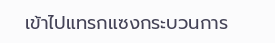เข้าไปแทรกแซงกระบวนการ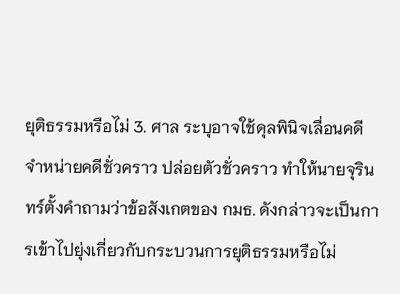ยุติธรรมหรือไม่ 3. ศาล ระบุอาจใช้ดุลพินิจเลื่อนคดี จำหน่ายคดีชั่วคราว ปล่อยตัวชั่วคราว ทำให้นายจุรินทร์ตั้งคำถามว่าข้อสังเกตของ กมธ. ดังกล่าวจะเป็นการเข้าไปยุ่งเกี่ยวกับกระบวนการยุติธรรมหรือไม่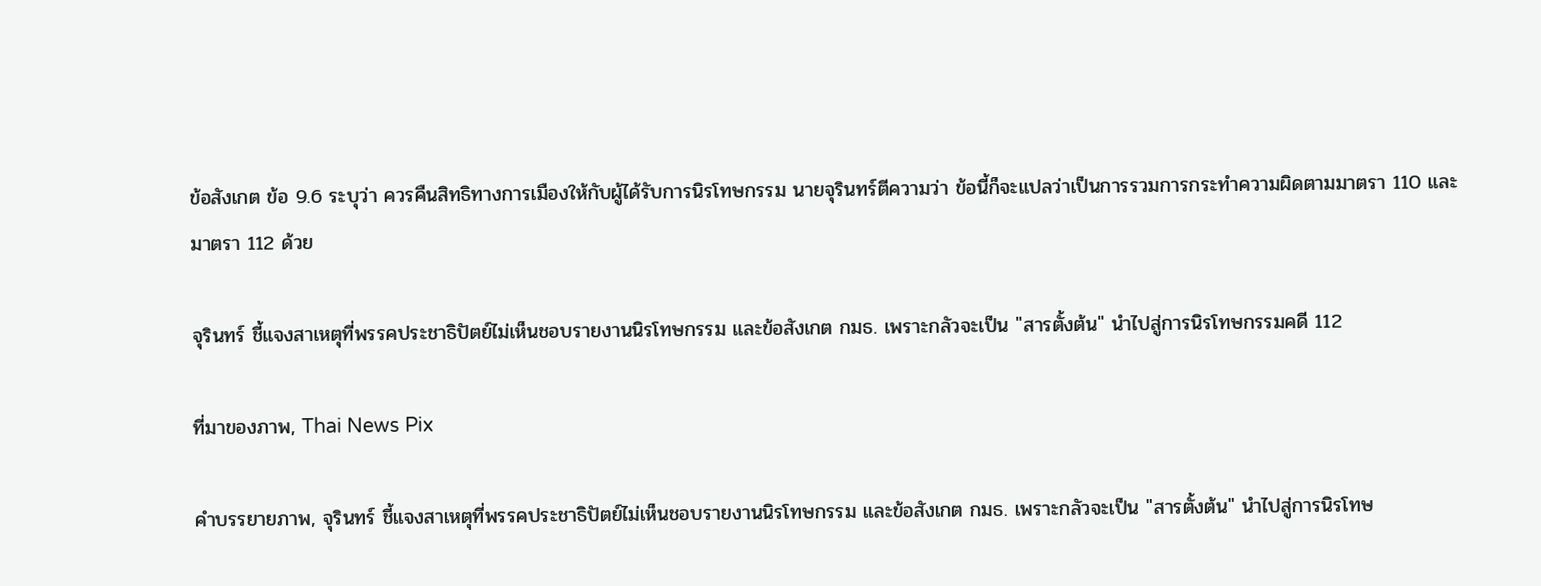ข้อสังเกต ข้อ 9.6 ระบุว่า ควรคืนสิทธิทางการเมืองให้กับผู้ได้รับการนิรโทษกรรม นายจุรินทร์ตีความว่า ข้อนี้ก็จะแปลว่าเป็นการรวมการกระทำความผิดตามมาตรา 110 และมาตรา 112 ด้วย

จุรินทร์ ชี้แจงสาเหตุที่พรรคประชาธิปัตย์ไม่เห็นชอบรายงานนิรโทษกรรม และข้อสังเกต กมธ. เพราะกลัวจะเป็น "สารตั้งต้น" นำไปสู่การนิรโทษกรรมคดี 112

ที่มาของภาพ, Thai News Pix

คำบรรยายภาพ, จุรินทร์ ชี้แจงสาเหตุที่พรรคประชาธิปัตย์ไม่เห็นชอบรายงานนิรโทษกรรม และข้อสังเกต กมธ. เพราะกลัวจะเป็น "สารตั้งต้น" นำไปสู่การนิรโทษ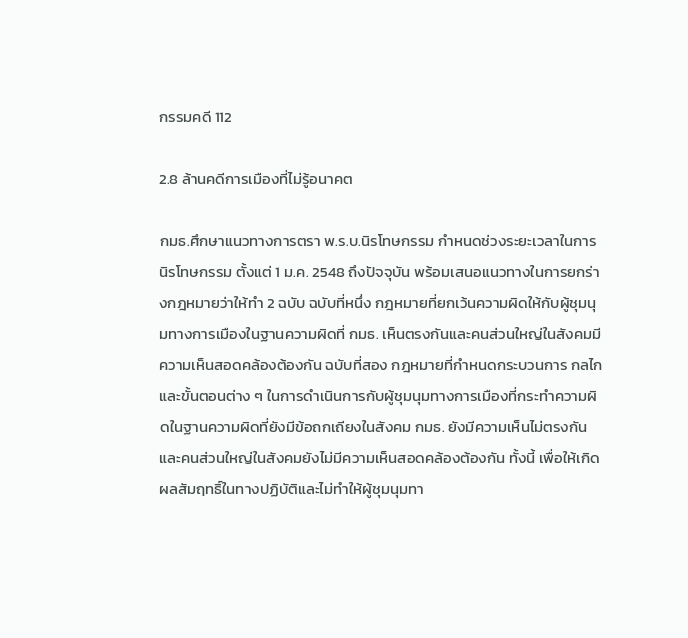กรรมคดี 112

2.8 ล้านคดีการเมืองที่ไม่รู้อนาคต

กมธ.ศึกษาแนวทางการตรา พ.ร.บ.นิรโทษกรรม กำหนดช่วงระยะเวลาในการนิรโทษกรรม ตั้งแต่ 1 ม.ค. 2548 ถึงปัจจุบัน พร้อมเสนอแนวทางในการยกร่างกฎหมายว่าให้ทำ 2 ฉบับ ฉบับที่หนึ่ง กฎหมายที่ยกเว้นความผิดให้กับผู้ชุมนุมทางการเมืองในฐานความผิดที่ กมธ. เห็นตรงกันและคนส่วนใหญ่ในสังคมมีความเห็นสอดคล้องต้องกัน ฉบับที่สอง กฎหมายที่กำหนดกระบวนการ กลไก และขั้นตอนต่าง ๆ ในการดำเนินการกับผู้ชุมนุมทางการเมืองที่กระทำความผิดในฐานความผิดที่ยังมีข้อถกเถียงในสังคม กมธ. ยังมีความเห็นไม่ตรงกันและคนส่วนใหญ่ในสังคมยังไม่มีความเห็นสอดคล้องต้องกัน ทั้งนี้ เพื่อให้เกิดผลสัมฤทธิ์ในทางปฏิบัติและไม่ทำให้ผู้ชุมนุมทา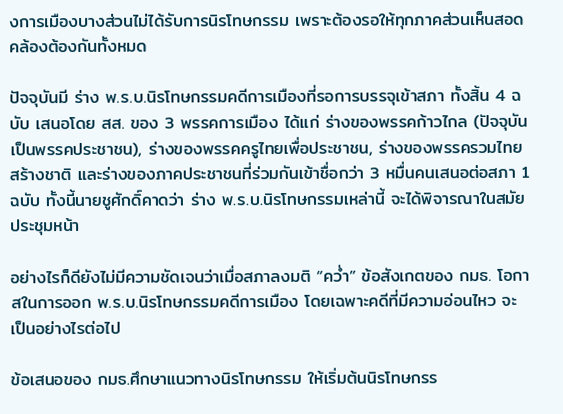งการเมืองบางส่วนไม่ได้รับการนิรโทษกรรม เพราะต้องรอให้ทุกภาคส่วนเห็นสอดคล้องต้องกันทั้งหมด

ปัจจุบันมี ร่าง พ.ร.บ.นิรโทษกรรมคดีการเมืองที่รอการบรรจุเข้าสภา ทั้งสิ้น 4 ฉบับ เสนอโดย สส. ของ 3 พรรคการเมือง ได้แก่ ร่างของพรรคก้าวไกล (ปัจจุบันเป็นพรรคประชาชน), ร่างของพรรคครูไทยเพื่อประชาชน, ร่างของพรรครวมไทยสร้างชาติ และร่างของภาคประชาชนที่ร่วมกันเข้าชื่อกว่า 3 หมื่นคนเสนอต่อสภา 1 ฉบับ ทั้งนี้นายชูศักดิ์คาดว่า ร่าง พ.ร.บ.นิรโทษกรรมเหล่านี้ จะได้พิจารณาในสมัยประชุมหน้า

อย่างไรก็ดียังไม่มีความชัดเจนว่าเมื่อสภาลงมติ “คว่ำ” ข้อสังเกตของ กมธ. โอกาสในการออก พ.ร.บ.นิรโทษกรรมคดีการเมือง โดยเฉพาะคดีที่มีความอ่อนไหว จะเป็นอย่างไรต่อไป

ข้อเสนอของ กมธ.ศึกษาแนวทางนิรโทษกรรม ให้เริ่มต้นนิรโทษกรร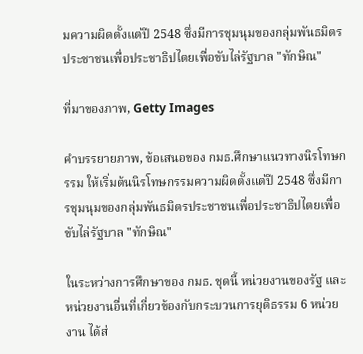มความผิดตั้งแต่ปี 2548 ซึ่งมีการชุมนุมของกลุ่มพันธมิตรประชาชนเพื่อประชาธิปไตยเพื่อขับไล่รัฐบาล "ทักษิณ"

ที่มาของภาพ, Getty Images

คำบรรยายภาพ, ข้อเสนอของ กมธ.ศึกษาแนวทางนิรโทษกรรม ให้เริ่มต้นนิรโทษกรรมความผิดตั้งแต่ปี 2548 ซึ่งมีการชุมนุมของกลุ่มพันธมิตรประชาชนเพื่อประชาธิปไตยเพื่อขับไล่รัฐบาล "ทักษิณ"

ในระหว่างการศึกษาของ กมธ. ชุดนี้ หน่วยงานของรัฐ และหน่วยงานอื่นที่เกี่ยวข้องกับกระบวนการยุติธรรม 6 หน่วยงาน ได้ส่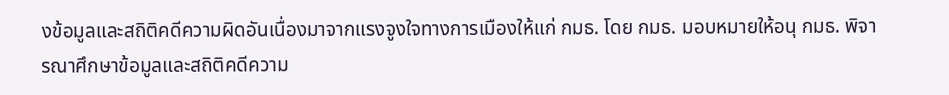งข้อมูลและสถิติคดีความผิดอันเนื่องมาจากแรงจูงใจทางการเมืองให้แก่ กมธ. โดย กมธ. มอบหมายให้อนุ กมธ. พิจารณาศึกษาข้อมูลและสถิติคดีความ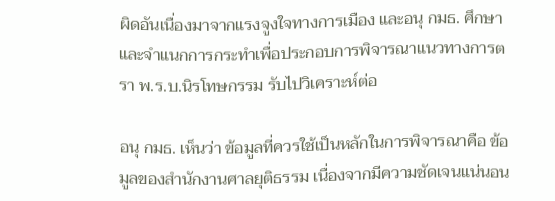ผิดอันเนื่องมาจากแรงจูงใจทางการเมือง และอนุ กมธ. ศึกษาและจำแนกการกระทำเพื่อประกอบการพิจารณาแนวทางการตรา พ.ร.บ.นิรโทษกรรม รับไปวิเคราะห์ต่อ

อนุ กมธ. เห็นว่า ข้อมูลที่ควรใช้เป็นหลักในการพิจารณาคือ ข้อมูลของสำนักงานศาลยุติธรรม เนื่องจากมีความชัดเจนแน่นอน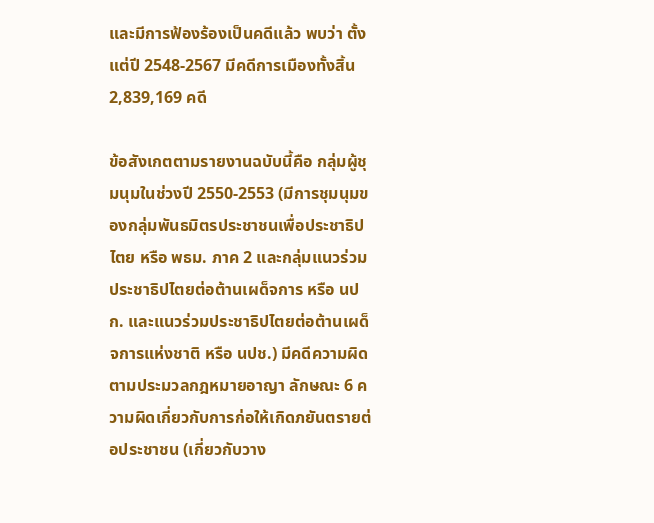และมีการฟ้องร้องเป็นคดีแล้ว พบว่า ตั้งแต่ปี 2548-2567 มีคดีการเมืองทั้งสิ้น 2,839,169 คดี

ข้อสังเกตตามรายงานฉบับนี้คือ กลุ่มผู้ชุมนุมในช่วงปี 2550-2553 (มีการชุมนุมของกลุ่มพันธมิตรประชาชนเพื่อประชาธิปไตย หรือ พธม. ภาค 2 และกลุ่มแนวร่วมประชาธิปไตยต่อต้านเผด็จการ หรือ นปก. และแนวร่วมประชาธิปไตยต่อต้านเผด็จการแห่งชาติ หรือ นปช.) มีคดีความผิดตามประมวลกฎหมายอาญา ลักษณะ 6 ความผิดเกี่ยวกับการก่อให้เกิดภยันตรายต่อประชาชน (เกี่ยวกับวาง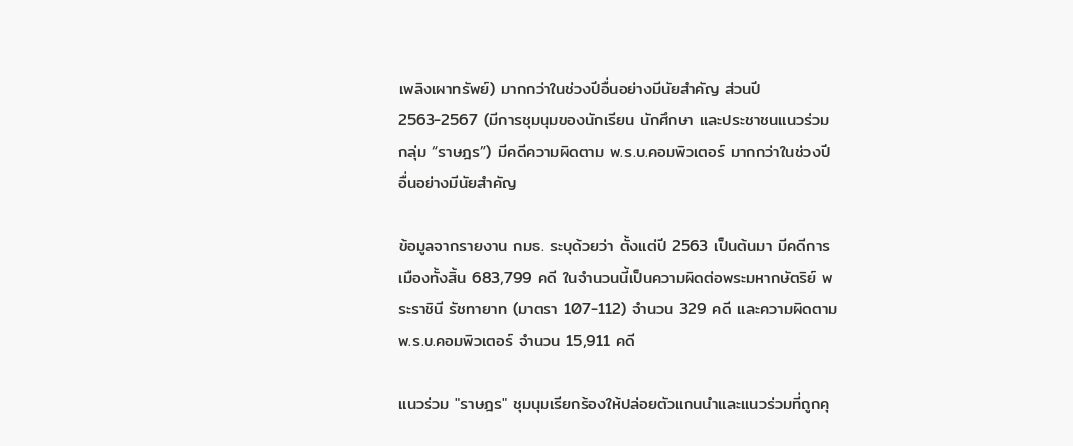เพลิงเผาทรัพย์) มากกว่าในช่วงปีอื่นอย่างมีนัยสำคัญ ส่วนปี 2563-2567 (มีการชุมนุมของนักเรียน นักศึกษา และประชาชนแนวร่วมกลุ่ม “ราษฎร”) มีคดีความผิดตาม พ.ร.บ.คอมพิวเตอร์ มากกว่าในช่วงปีอื่นอย่างมีนัยสำคัญ

ข้อมูลจากรายงาน กมธ. ระบุด้วยว่า ตั้งแต่ปี 2563 เป็นต้นมา มีคดีการเมืองทั้งสิ้น 683,799 คดี ในจำนวนนี้เป็นความผิดต่อพระมหากษัตริย์ พระราชินี รัชทายาท (มาตรา 107-112) จำนวน 329 คดี และความผิดตาม พ.ร.บ.คอมพิวเตอร์ จำนวน 15,911 คดี

แนวร่วม "ราษฎร" ชุมนุมเรียกร้องให้ปล่อยตัวแกนนำและแนวร่วมที่ถูกคุ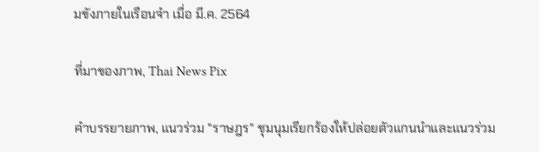มขังภายในเรือนจำ เมื่อ มี.ค. 2564

ที่มาของภาพ, Thai News Pix

คำบรรยายภาพ, แนวร่วม "ราษฎร" ชุมนุมเรียกร้องให้ปล่อยตัวแกนนำและแนวร่วม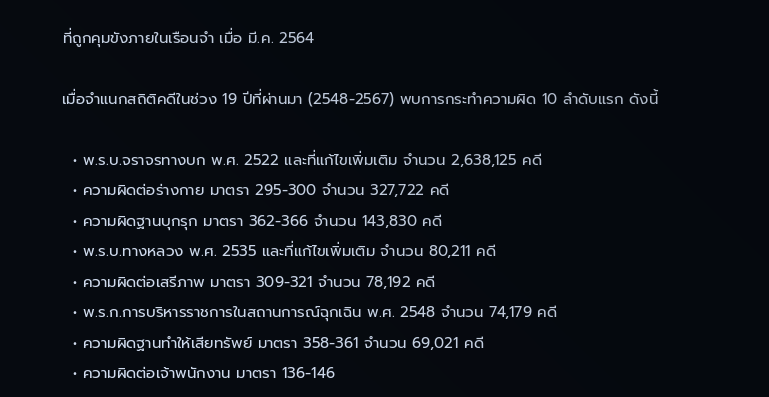ที่ถูกคุมขังภายในเรือนจำ เมื่อ มี.ค. 2564

เมื่อจำแนกสถิติคดีในช่วง 19 ปีที่ผ่านมา (2548-2567) พบการกระทำความผิด 10 ลำดับแรก ดังนี้

  • พ.ร.บ.จราจรทางบก พ.ศ. 2522 และที่แก้ไขเพิ่มเติม จำนวน 2,638,125 คดี
  • ความผิดต่อร่างกาย มาตรา 295-300 จำนวน 327,722 คดี
  • ความผิดฐานบุกรุก มาตรา 362-366 จำนวน 143,830 คดี
  • พ.ร.บ.ทางหลวง พ.ศ. 2535 และที่แก้ไขเพิ่มเติม จำนวน 80,211 คดี
  • ความผิดต่อเสรีภาพ มาตรา 309-321 จำนวน 78,192 คดี
  • พ.ร.ก.การบริหารราชการในสถานการณ์ฉุกเฉิน พ.ศ. 2548 จำนวน 74,179 คดี
  • ความผิดฐานทำให้เสียทรัพย์ มาตรา 358-361 จำนวน 69,021 คดี
  • ความผิดต่อเจ้าพนักงาน มาตรา 136-146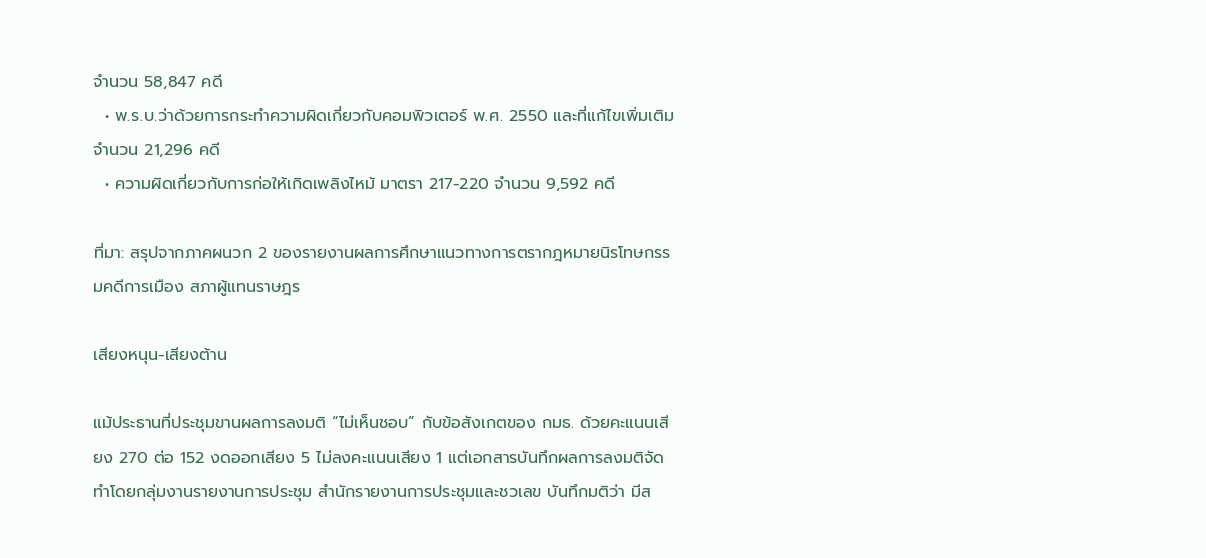จำนวน 58,847 คดี
  • พ.ร.บ.ว่าด้วยการกระทำความผิดเกี่ยวกับคอมพิวเตอร์ พ.ศ. 2550 และที่แก้ไขเพิ่มเติม จำนวน 21,296 คดี
  • ความผิดเกี่ยวกับการก่อให้เกิดเพลิงไหม้ มาตรา 217-220 จำนวน 9,592 คดี

ที่มา: สรุปจากภาคผนวก 2 ของรายงานผลการศึกษาแนวทางการตรากฎหมายนิรโทษกรรมคดีการเมือง สภาผู้แทนราษฎร

เสียงหนุน-เสียงต้าน

แม้ประธานที่ประชุมขานผลการลงมติ “ไม่เห็นชอบ” กับข้อสังเกตของ กมธ. ด้วยคะแนนเสียง 270 ต่อ 152 งดออกเสียง 5 ไม่ลงคะแนนเสียง 1 แต่เอกสารบันทึกผลการลงมติจัดทำโดยกลุ่มงานรายงานการประชุม สำนักรายงานการประชุมและชวเลข บันทึกมติว่า มีส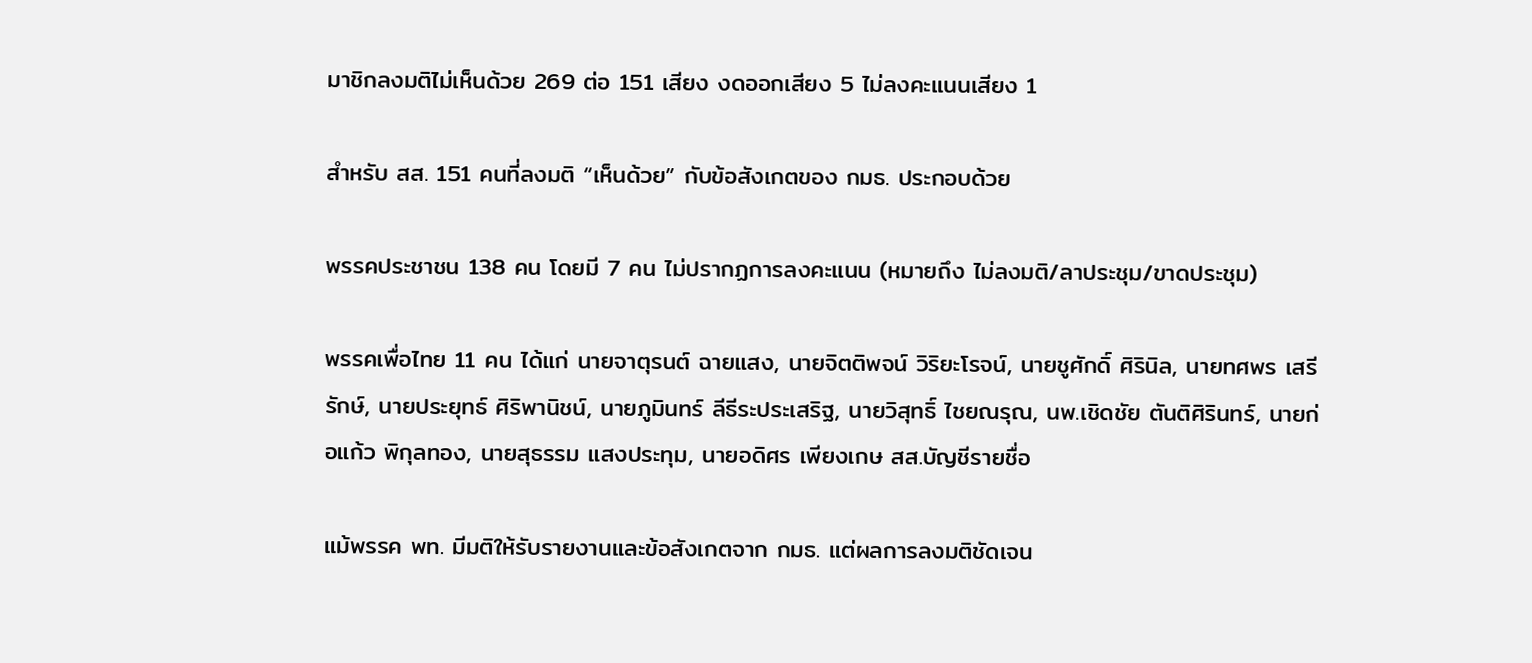มาชิกลงมติไม่เห็นด้วย 269 ต่อ 151 เสียง งดออกเสียง 5 ไม่ลงคะแนนเสียง 1

สำหรับ สส. 151 คนที่ลงมติ “เห็นด้วย” กับข้อสังเกตของ กมธ. ประกอบด้วย

พรรคประชาชน 138 คน โดยมี 7 คน ไม่ปรากฏการลงคะแนน (หมายถึง ไม่ลงมติ/ลาประชุม/ขาดประชุม)

พรรคเพื่อไทย 11 คน ได้แก่ นายจาตุรนต์ ฉายแสง, นายจิตติพจน์ วิริยะโรจน์, นายชูศักดิ์ ศิรินิล, นายทศพร เสรีรักษ์, นายประยุทธ์ ศิริพานิชน์, นายภูมินทร์ ลีธีระประเสริฐ, นายวิสุทธิ์ ไชยณรุณ, นพ.เชิดชัย ตันติศิรินทร์, นายก่อแก้ว พิกุลทอง, นายสุธรรม แสงประทุม, นายอดิศร เพียงเกษ สส.บัญชีรายชื่อ

แม้พรรค พท. มีมติให้รับรายงานและข้อสังเกตจาก กมธ. แต่ผลการลงมติชัดเจน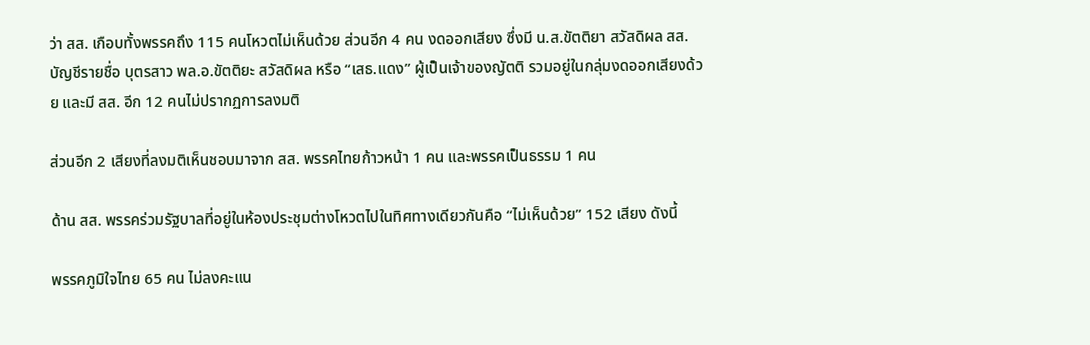ว่า สส. เกือบทั้งพรรคถึง 115 คนโหวตไม่เห็นด้วย ส่วนอีก 4 คน งดออกเสียง ซึ่งมี น.ส.ขัตติยา สวัสดิผล สส.บัญชีรายชื่อ บุตรสาว พล.อ.ขัตติยะ สวัสดิผล หรือ “เสธ.แดง” ผู้เป็นเจ้าของญัตติ รวมอยู่ในกลุ่มงดออกเสียงด้วย และมี สส. อีก 12 คนไม่ปรากฏการลงมติ

ส่วนอีก 2 เสียงที่ลงมติเห็นชอบมาจาก สส. พรรคไทยก้าวหน้า 1 คน และพรรคเป็นธรรม 1 คน

ด้าน สส. พรรคร่วมรัฐบาลที่อยู่ในห้องประชุมต่างโหวตไปในทิศทางเดียวกันคือ “ไม่เห็นด้วย” 152 เสียง ดังนี้

พรรคภูมิใจไทย 65 คน ไม่ลงคะแน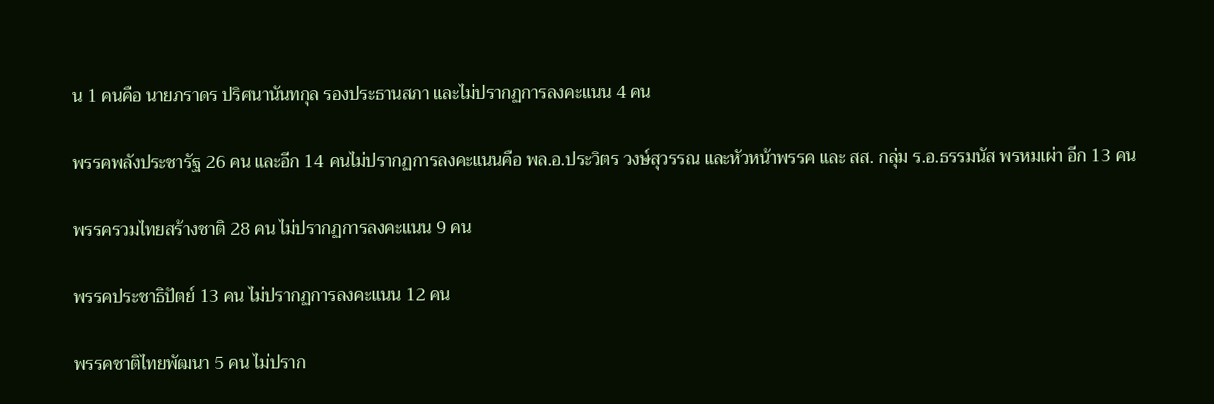น 1 คนคือ นายภราดร ปริศนานันทกุล รองประธานสภา และไม่ปรากฏการลงคะแนน 4 คน

พรรคพลังประชารัฐ 26 คน และอีก 14 คนไม่ปรากฏการลงคะแนนคือ พล.อ.ประวิตร วงษ์สุวรรณ และหัวหน้าพรรค และ สส. กลุ่ม ร.อ.ธรรมนัส พรหมเผ่า อีก 13 คน

พรรครวมไทยสร้างชาติ 28 คน ไม่ปรากฏการลงคะแนน 9 คน

พรรคประชาธิปัตย์ 13 คน ไม่ปรากฏการลงคะแนน 12 คน

พรรคชาติไทยพัฒนา 5 คน ไม่ปราก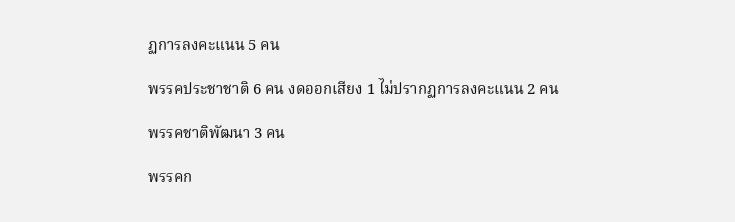ฏการลงคะแนน 5 คน

พรรคประชาชาติ 6 คน งดออกเสียง 1 ไม่ปรากฏการลงคะแนน 2 คน

พรรคชาติพัฒนา 3 คน

พรรคก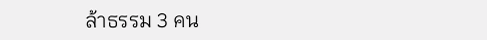ล้าธรรม 3 คน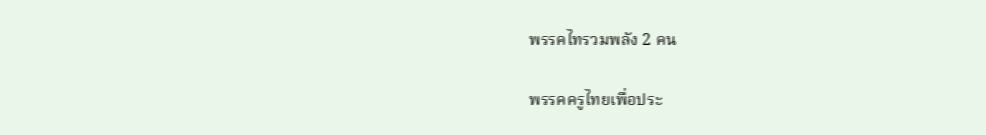พรรคไทรวมพลัง 2 คน

พรรคครูไทยเพื่อประ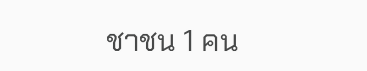ชาชน 1 คน